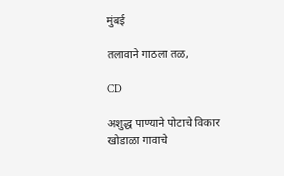मुंबई

तलावाने गाठला तळ,

CD

अशुद्ध पाण्याने पोटाचे विकार
खोडाळा गावाचे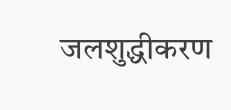जलशुद्धीकरण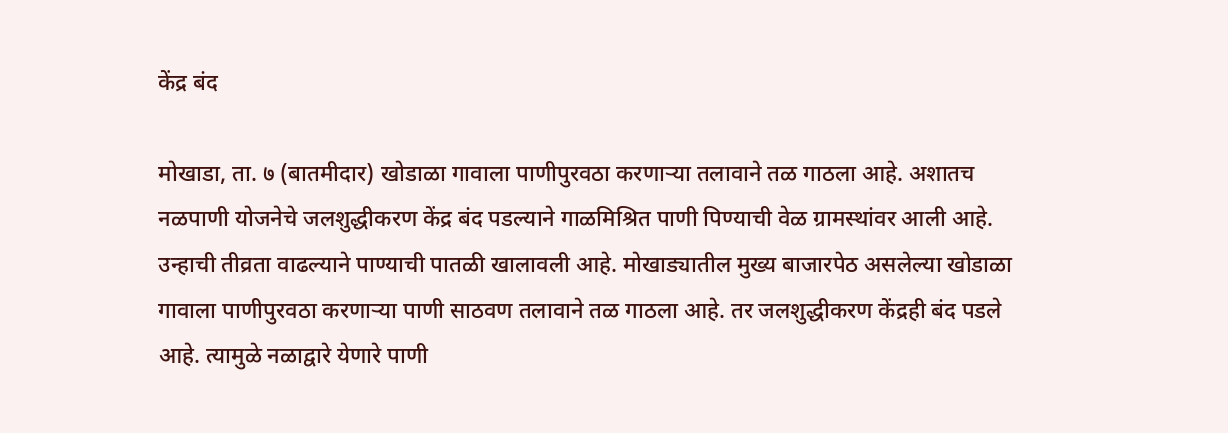केंद्र बंद

मोखाडा, ता. ७ (बातमीदार) खोडाळा गावाला पाणीपुरवठा करणाऱ्या तलावाने तळ गाठला आहे. अशातच नळपाणी योजनेचे जलशुद्धीकरण केंद्र बंद पडल्याने गाळमिश्रित पाणी पिण्याची वेळ ग्रामस्थांवर आली आहे.
उन्हाची तीव्रता वाढल्याने पाण्याची पातळी खालावली आहे. मोखाड्यातील मुख्य बाजारपेठ असलेल्या खोडाळा गावाला पाणीपुरवठा करणाऱ्या पाणी साठवण तलावाने तळ गाठला आहे. तर जलशुद्धीकरण केंद्रही बंद पडले आहे. त्यामुळे नळाद्वारे येणारे पाणी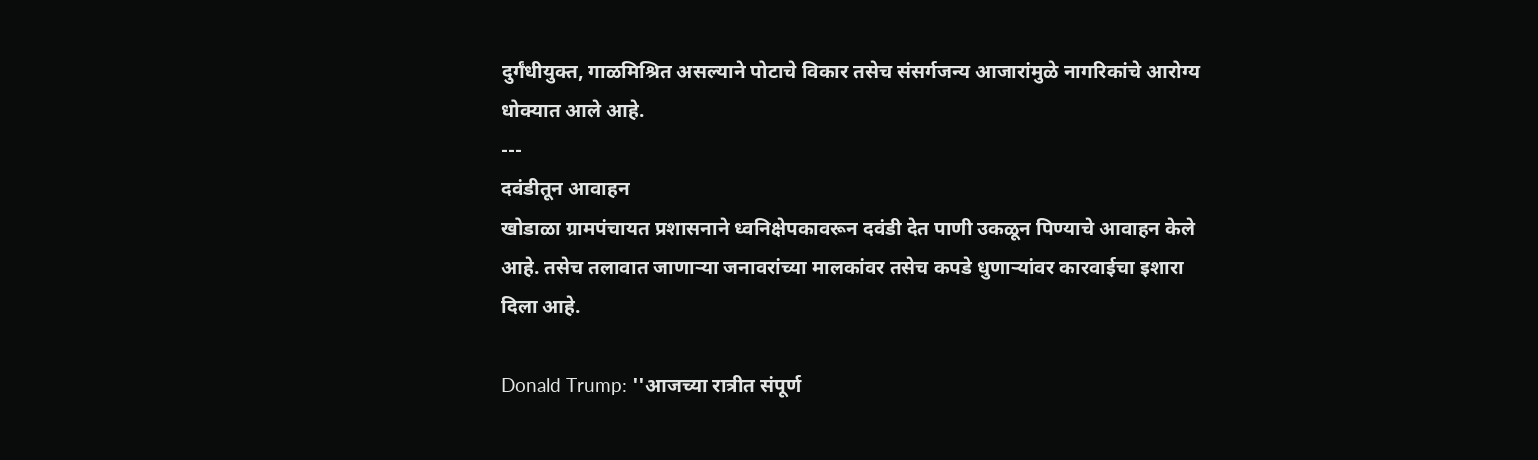दुर्गंधीयुक्त, गाळमिश्रित असल्याने पोटाचे विकार तसेच संसर्गजन्य आजारांमुळे नागरिकांचे आरोग्य धोक्यात आले आहे.
---
दवंडीतून आवाहन
खोडाळा ग्रामपंचायत प्रशासनाने ध्वनिक्षेपकावरून दवंडी देत पाणी उकळून पिण्याचे आवाहन केले आहे. तसेच तलावात जाणाऱ्या जनावरांच्या मालकांवर तसेच कपडे धुणाऱ्यांवर कारवाईचा इशारा दिला आहे.

Donald Trump: ''आजच्या रात्रीत संपूर्ण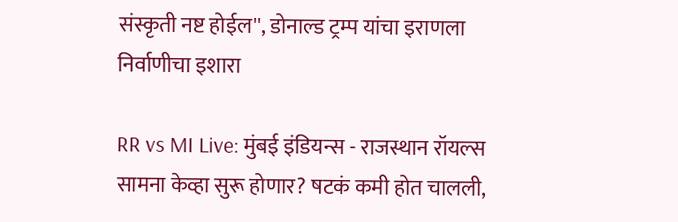संस्कृती नष्ट होईल'', डोनाल्ड ट्रम्प यांचा इराणला निर्वाणीचा इशारा

RR vs MI Live: मुंबई इंडियन्स - राजस्थान रॉयल्स सामना केव्हा सुरू होणार? षटकं कमी होत चालली,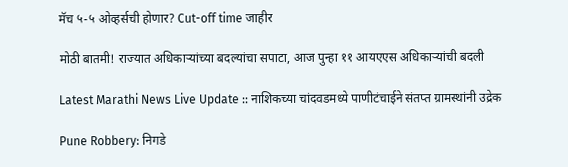मॅच ५-५ ओव्हर्सची होणार? Cut-off time जाहीर

मोठी बातमी! राज्यात अधिकाऱ्यांच्या बदल्यांचा सपाटा, आज पुन्हा ११ आयएएस अधिकाऱ्यांची बदली

Latest Marathi News Live Update :: नाशिकच्या चांदवडमध्ये पाणीटंचाईने संतप्त ग्रामस्थांनी उद्रेक

Pune Robbery: निगडे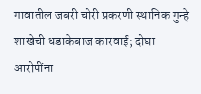गावातील जबरी चोरी प्रकरणी स्थानिक गुन्हे शाखेची धडाकेबाज कारवाई; दोघा आरोपींना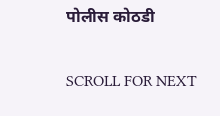पोलीस कोठडी

SCROLL FOR NEXT